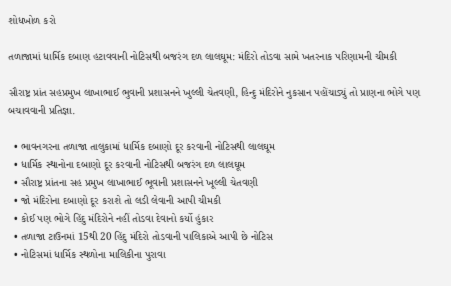શોધખોળ કરો

તળાજામાં ધાર્મિક દબાણ હટાવવાની નોટિસથી બજરંગ દળ લાલઘૂમ: મંદિરો તોડવા સામે ખતરનાક પરિણામની ચીમકી

સૌરાષ્ટ્ર પ્રાંત સહપ્રમુખ લાખાભાઈ ભુવાની પ્રશાસનને ખુલ્લી ચેતવણી, હિન્દુ મંદિરોને નુકસાન પહોંચાડ્યું તો પ્રાણના ભોગે પણ બચાવવાની પ્રતિજ્ઞા.

  • ભાવનગરના તળાજા તાલુકામાં ધાર્મિક દબાણો દૂર કરવાની નોટિસથી લાલઘૂમ
  • ધાર્મિક સ્થાનોના દબાણો દૂર કરવાની નોટિસથી બજરંગ દળ લાલઘૂમ
  • સૌરાષ્ટ્ર પ્રાંતના સહ પ્રમુખ લાખાભાઈ ભૂવાની પ્રશાસનને ખૂલ્લી ચેતવણી
  • જો મંદિરોના દબાણો દૂર કરાશે તો લડી લેવાની આપી ચીમકી
  • કોઈ પણ ભોગે હિંદુ મંદિરોને નહીં તોડવા દેવાનો કર્યો હુંકાર
  • તળાજા ટાઉનમાં 15થી 20 હિંદુ મંદિરો તોડવાની પાલિકાએ આપી છે નોટિસ
  • નોટિસમાં ધાર્મિક સ્થળોના માલિકીના પુરાવા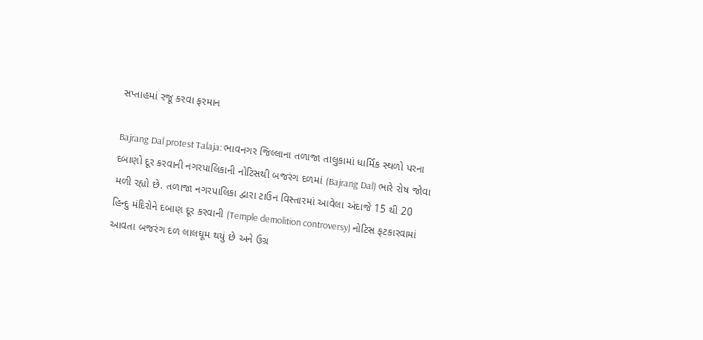સપ્તાહમાં રજૂ કરવા ફરમાન

Bajrang Dal protest Talaja: ભાવનગર જિલ્લાના તળાજા તાલુકામાં ધાર્મિક સ્થળો પરના દબાણો દૂર કરવાની નગરપાલિકાની નોટિસથી બજરંગ દળમાં (Bajrang Dal) ભારે રોષ જોવા મળી રહ્યો છે. તળાજા નગરપાલિકા દ્વારા ટાઉન વિસ્તારમાં આવેલા અંદાજે 15 થી 20 હિન્દુ મંદિરોને દબાણ દૂર કરવાની (Temple demolition controversy) નોટિસ ફટકારવામાં આવતા બજરંગ દળ લાલઘૂમ થયું છે અને ઉગ્ર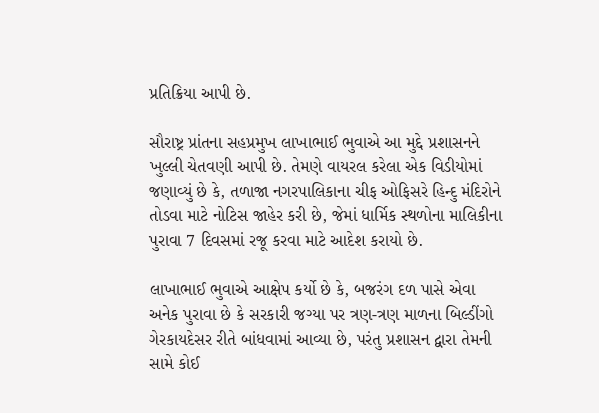પ્રતિક્રિયા આપી છે.

સૌરાષ્ટ્ર પ્રાંતના સહપ્રમુખ લાખાભાઈ ભુવાએ આ મુદ્દે પ્રશાસનને ખુલ્લી ચેતવણી આપી છે. તેમણે વાયરલ કરેલા એક વિડીયોમાં જણાવ્યું છે કે, તળાજા નગરપાલિકાના ચીફ ઓફિસરે હિન્દુ મંદિરોને તોડવા માટે નોટિસ જાહેર કરી છે, જેમાં ધાર્મિક સ્થળોના માલિકીના પુરાવા 7 દિવસમાં રજૂ કરવા માટે આદેશ કરાયો છે.

લાખાભાઈ ભુવાએ આક્ષેપ કર્યો છે કે, બજરંગ દળ પાસે એવા અનેક પુરાવા છે કે સરકારી જગ્યા પર ત્રણ-ત્રણ માળના બિલ્ડીંગો ગેરકાયદેસર રીતે બાંધવામાં આવ્યા છે, પરંતુ પ્રશાસન દ્વારા તેમની સામે કોઈ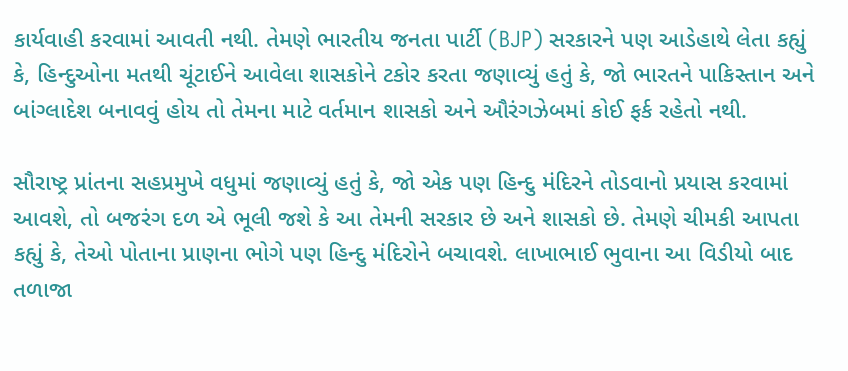કાર્યવાહી કરવામાં આવતી નથી. તેમણે ભારતીય જનતા પાર્ટી (BJP) સરકારને પણ આડેહાથે લેતા કહ્યું કે, હિન્દુઓના મતથી ચૂંટાઈને આવેલા શાસકોને ટકોર કરતા જણાવ્યું હતું કે, જો ભારતને પાકિસ્તાન અને બાંગ્લાદેશ બનાવવું હોય તો તેમના માટે વર્તમાન શાસકો અને ઔરંગઝેબમાં કોઈ ફર્ક રહેતો નથી.

સૌરાષ્ટ્ર પ્રાંતના સહપ્રમુખે વધુમાં જણાવ્યું હતું કે, જો એક પણ હિન્દુ મંદિરને તોડવાનો પ્રયાસ કરવામાં આવશે, તો બજરંગ દળ એ ભૂલી જશે કે આ તેમની સરકાર છે અને શાસકો છે. તેમણે ચીમકી આપતા કહ્યું કે, તેઓ પોતાના પ્રાણના ભોગે પણ હિન્દુ મંદિરોને બચાવશે. લાખાભાઈ ભુવાના આ વિડીયો બાદ તળાજા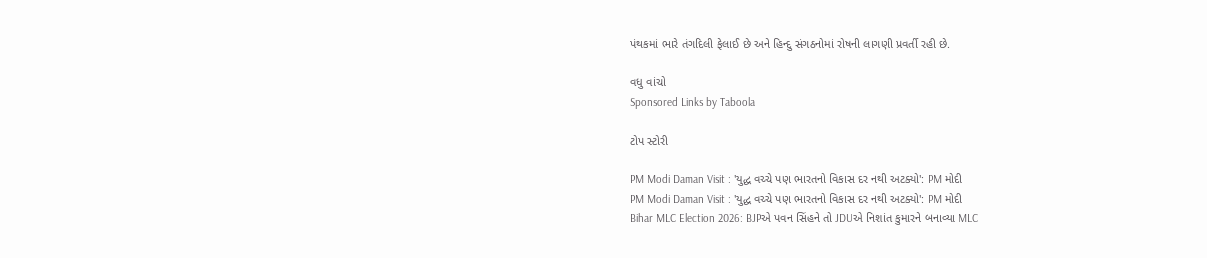પંથકમાં ભારે તંગદિલી ફેલાઈ છે અને હિન્દુ સંગઠનોમાં રોષની લાગણી પ્રવર્તી રહી છે.

વધુ વાંચો
Sponsored Links by Taboola

ટોપ સ્ટોરી

PM Modi Daman Visit : 'યુદ્ધ વચ્ચે પણ ભારતનો વિકાસ દર નથી અટક્યો': PM મોદી
PM Modi Daman Visit : 'યુદ્ધ વચ્ચે પણ ભારતનો વિકાસ દર નથી અટક્યો': PM મોદી
Bihar MLC Election 2026: BJPએ પવન સિંહને તો JDUએ નિશાંત કુમારને બનાવ્યા MLC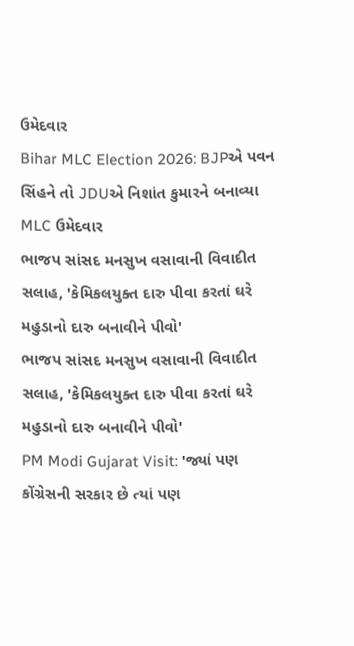ઉમેદવાર
Bihar MLC Election 2026: BJPએ પવન સિંહને તો JDUએ નિશાંત કુમારને બનાવ્યા MLC ઉમેદવાર
ભાજપ સાંસદ મનસુખ વસાવાની વિવાદીત સલાહ, 'કેમિકલયુક્ત દારુ પીવા કરતાં ઘરે મહુડાનો દારુ બનાવીને પીવો'
ભાજપ સાંસદ મનસુખ વસાવાની વિવાદીત સલાહ, 'કેમિકલયુક્ત દારુ પીવા કરતાં ઘરે મહુડાનો દારુ બનાવીને પીવો'
PM Modi Gujarat Visit: 'જ્યાં પણ કોંગ્રેસની સરકાર છે ત્યાં પણ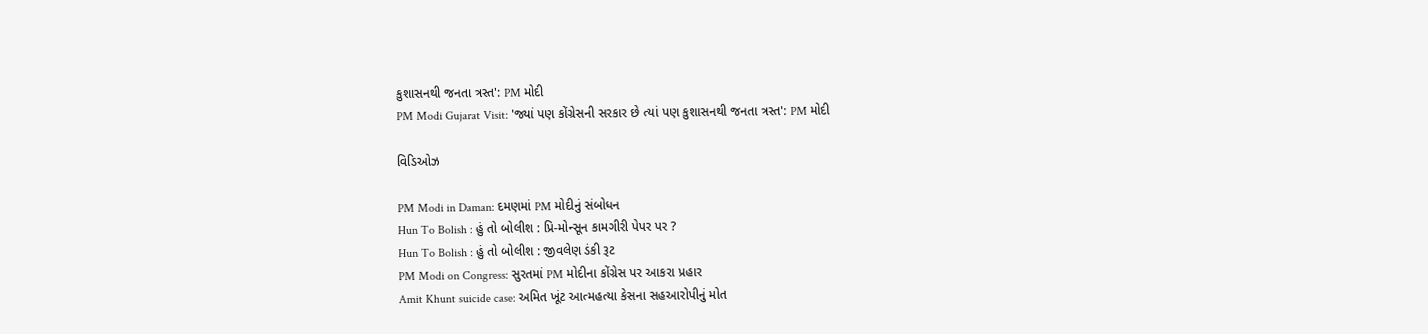કુશાસનથી જનતા ત્રસ્ત': PM મોદી
PM Modi Gujarat Visit: 'જ્યાં પણ કોંગ્રેસની સરકાર છે ત્યાં પણ કુશાસનથી જનતા ત્રસ્ત': PM મોદી

વિડિઓઝ

PM Modi in Daman: દમણમાં PM મોદીનું સંબોધન
Hun To Bolish : હું તો બોલીશ : પ્રિ-મોન્સૂન કામગીરી પેપર પર ?
Hun To Bolish : હું તો બોલીશ : જીવલેણ ડંકી રૂટ
PM Modi on Congress: સુરતમાં PM મોદીના કોંગ્રેસ પર આકરા પ્રહાર
Amit Khunt suicide case: અમિત ખૂંટ આત્મહત્યા કેસના સહઆરોપીનું મોત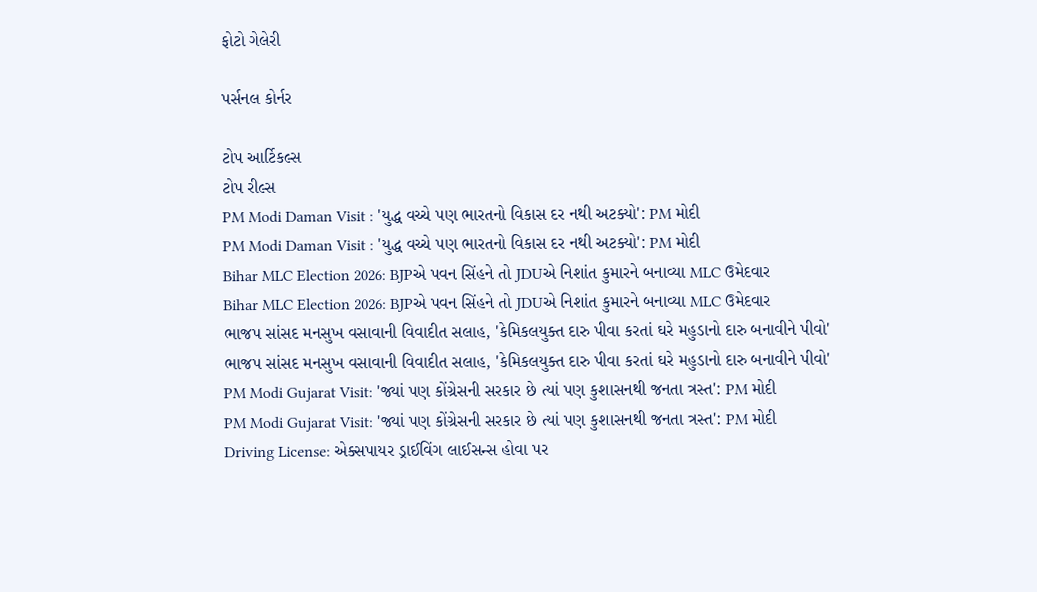ફોટો ગેલેરી

પર્સનલ કોર્નર

ટોપ આર્ટિકલ્સ
ટોપ રીલ્સ
PM Modi Daman Visit : 'યુદ્ધ વચ્ચે પણ ભારતનો વિકાસ દર નથી અટક્યો': PM મોદી
PM Modi Daman Visit : 'યુદ્ધ વચ્ચે પણ ભારતનો વિકાસ દર નથી અટક્યો': PM મોદી
Bihar MLC Election 2026: BJPએ પવન સિંહને તો JDUએ નિશાંત કુમારને બનાવ્યા MLC ઉમેદવાર
Bihar MLC Election 2026: BJPએ પવન સિંહને તો JDUએ નિશાંત કુમારને બનાવ્યા MLC ઉમેદવાર
ભાજપ સાંસદ મનસુખ વસાવાની વિવાદીત સલાહ, 'કેમિકલયુક્ત દારુ પીવા કરતાં ઘરે મહુડાનો દારુ બનાવીને પીવો'
ભાજપ સાંસદ મનસુખ વસાવાની વિવાદીત સલાહ, 'કેમિકલયુક્ત દારુ પીવા કરતાં ઘરે મહુડાનો દારુ બનાવીને પીવો'
PM Modi Gujarat Visit: 'જ્યાં પણ કોંગ્રેસની સરકાર છે ત્યાં પણ કુશાસનથી જનતા ત્રસ્ત': PM મોદી
PM Modi Gujarat Visit: 'જ્યાં પણ કોંગ્રેસની સરકાર છે ત્યાં પણ કુશાસનથી જનતા ત્રસ્ત': PM મોદી
Driving License: એક્સપાયર ડ્રાઈવિંગ લાઈસન્સ હોવા પર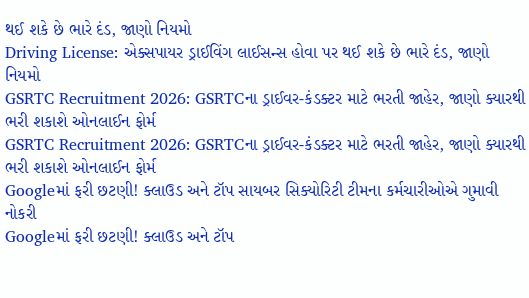થઈ શકે છે ભારે દંડ, જાણો નિયમો
Driving License: એક્સપાયર ડ્રાઈવિંગ લાઈસન્સ હોવા પર થઈ શકે છે ભારે દંડ, જાણો નિયમો
GSRTC Recruitment 2026: GSRTCના ડ્રાઈવર-કંડક્ટર માટે ભરતી જાહેર, જાણો ક્યારથી ભરી શકાશે ઓનલાઈન ફોર્મ
GSRTC Recruitment 2026: GSRTCના ડ્રાઈવર-કંડક્ટર માટે ભરતી જાહેર, જાણો ક્યારથી ભરી શકાશે ઓનલાઈન ફોર્મ
Googleમાં ફરી છટણી! ક્લાઉડ અને ટૉપ સાયબર સિક્યોરિટી ટીમના કર્મચારીઓએ ગુમાવી નોકરી
Googleમાં ફરી છટણી! ક્લાઉડ અને ટૉપ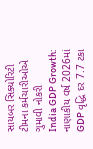સાયબર સિક્યોરિટી ટીમના કર્મચારીઓએ ગુમાવી નોકરી
India GDP Growth: નાણાકીય વર્ષ 2026માં GDP વૃદ્ધિ દર 7.7 ટકા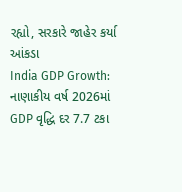રહ્યો, સરકારે જાહેર કર્યા આંકડા
India GDP Growth: નાણાકીય વર્ષ 2026માં GDP વૃદ્ધિ દર 7.7 ટકા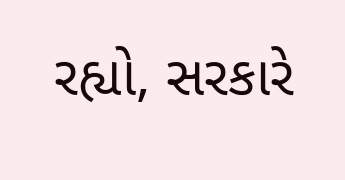રહ્યો, સરકારે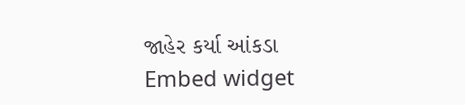જાહેર કર્યા આંકડા
Embed widget